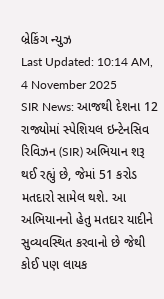બ્રેકિંગ ન્યુઝ
Last Updated: 10:14 AM, 4 November 2025
SIR News: આજથી દેશના 12 રાજ્યોમાં સ્પેશિયલ ઇન્ટેનસિવ રિવિઝન (SIR) અભિયાન શરૂ થઈ રહ્યું છે, જેમાં 51 કરોડ મતદારો સામેલ થશે. આ અભિયાનનો હેતુ મતદાર યાદીને સુવ્યવસ્થિત કરવાનો છે જેથી કોઈ પણ લાયક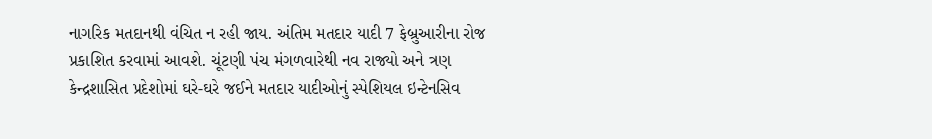નાગરિક મતદાનથી વંચિત ન રહી જાય. અંતિમ મતદાર યાદી 7 ફેબ્રુઆરીના રોજ પ્રકાશિત કરવામાં આવશે. ચૂંટણી પંચ મંગળવારેથી નવ રાજ્યો અને ત્રણ કેન્દ્રશાસિત પ્રદેશોમાં ઘરે-ઘરે જઈને મતદાર યાદીઓનું સ્પેશિયલ ઇન્ટેનસિવ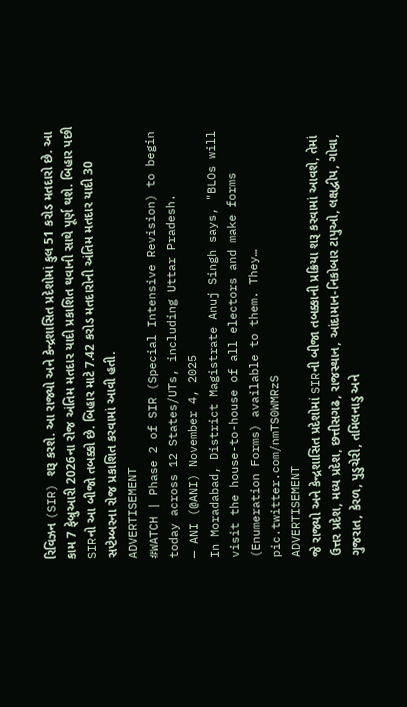રિવિઝન (SIR) શરૂ કરશે. આ રાજ્યો અને કેન્દ્રશાસિત પ્રદેશોમાં કુલ 51 કરોડ મતદારો છે. આ કામ 7 ફેબ્રુઆરી 2026ના રોજ અંતિમ મતદાર યાદી પ્રકાશિત થવાની સાથે પૂર્ણ થશે. બિહાર પછી SIRનો આ બીજો તબક્કો છે. બિહાર માટે 7.42 કરોડ મતદારોની અંતિમ મતદાર યાદી 30 સપ્ટેમ્બરના રોજ પ્રકાશિત કરવામાં આવી હતી.
ADVERTISEMENT
#WATCH | Phase 2 of SIR (Special Intensive Revision) to begin today across 12 States/UTs, including Uttar Pradesh.
— ANI (@ANI) November 4, 2025
In Moradabad, District Magistrate Anuj Singh says, "BLOs will visit the house-to-house of all electors and make forms (Enumeration Forms) available to them. They… pic.twitter.com/nmTS0WMRzS
ADVERTISEMENT
જે રાજ્યો અને કેન્દ્રશાસિત પ્રદેશોમાં SIRની બીજા તબક્કાની પ્રક્રિયા શરૂ કરવામાં આવશે, તેમાં ઉત્તર પ્રદેશ, મધ્ય પ્રદેશ, છત્તીસગઢ, રાજસ્થાન, આંદામાન-નિકોબાર ટાપુઓ, લક્ષદ્વીપ, ગોવા, ગુજરાત, કેરળ, પુડુચેરી, તમિલનાડુ અને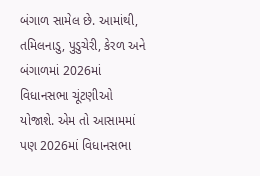બંગાળ સામેલ છે. આમાંથી, તમિલનાડુ, પુડુચેરી, કેરળ અને બંગાળમાં 2026માં વિધાનસભા ચૂંટણીઓ યોજાશે. એમ તો આસામમાં પણ 2026માં વિધાનસભા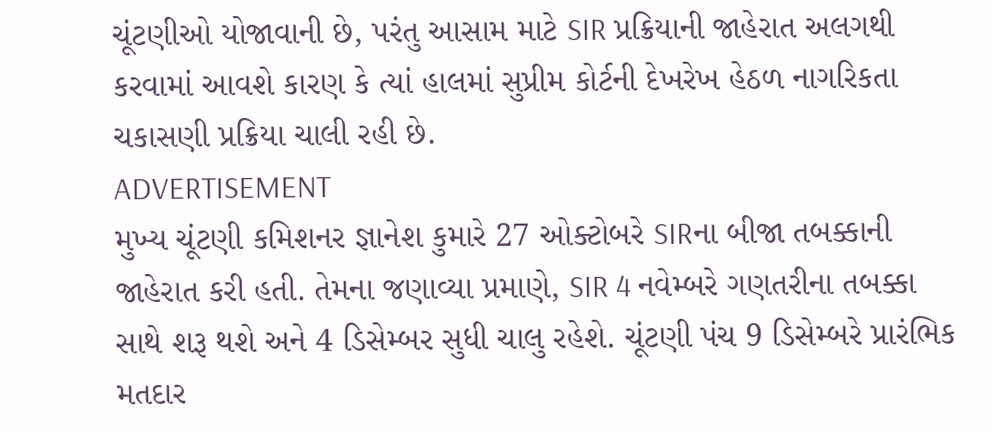ચૂંટણીઓ યોજાવાની છે, પરંતુ આસામ માટે SIR પ્રક્રિયાની જાહેરાત અલગથી કરવામાં આવશે કારણ કે ત્યાં હાલમાં સુપ્રીમ કોર્ટની દેખરેખ હેઠળ નાગરિકતા ચકાસણી પ્રક્રિયા ચાલી રહી છે.
ADVERTISEMENT
મુખ્ય ચૂંટણી કમિશનર જ્ઞાનેશ કુમારે 27 ઓક્ટોબરે SIRના બીજા તબક્કાની જાહેરાત કરી હતી. તેમના જણાવ્યા પ્રમાણે, SIR 4 નવેમ્બરે ગણતરીના તબક્કા સાથે શરૂ થશે અને 4 ડિસેમ્બર સુધી ચાલુ રહેશે. ચૂંટણી પંચ 9 ડિસેમ્બરે પ્રારંભિક મતદાર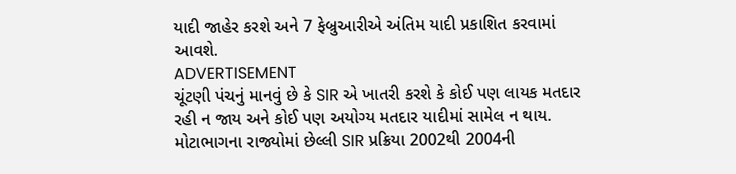યાદી જાહેર કરશે અને 7 ફેબ્રુઆરીએ અંતિમ યાદી પ્રકાશિત કરવામાં આવશે.
ADVERTISEMENT
ચૂંટણી પંચનું માનવું છે કે SIR એ ખાતરી કરશે કે કોઈ પણ લાયક મતદાર રહી ન જાય અને કોઈ પણ અયોગ્ય મતદાર યાદીમાં સામેલ ન થાય. મોટાભાગના રાજ્યોમાં છેલ્લી SIR પ્રક્રિયા 2002થી 2004ની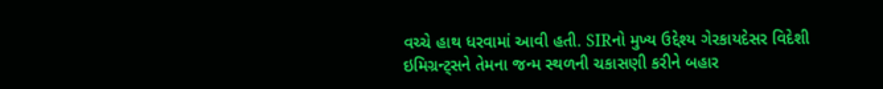વચ્ચે હાથ ધરવામાં આવી હતી. SIRનો મુખ્ય ઉદ્દેશ્ય ગેરકાયદેસર વિદેશી ઇમિગ્રન્ટ્સને તેમના જન્મ સ્થળની ચકાસણી કરીને બહાર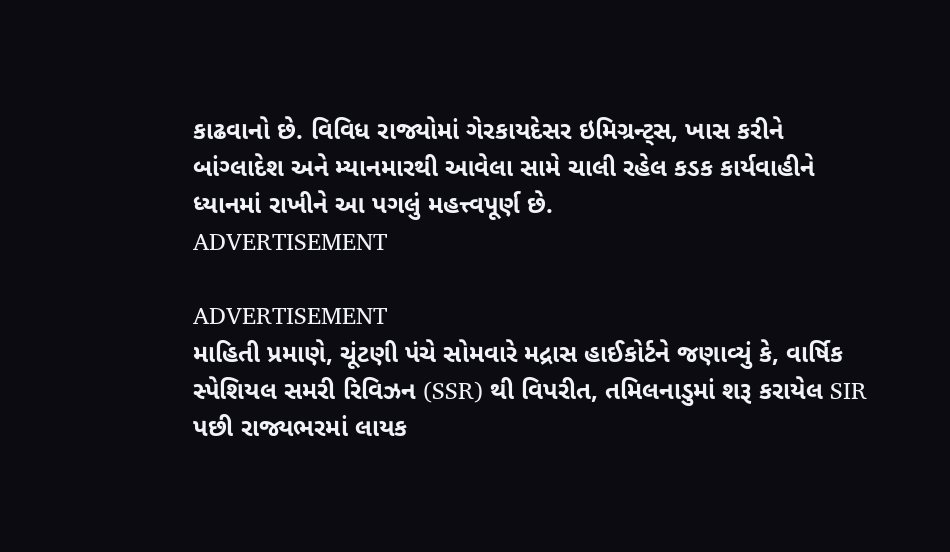કાઢવાનો છે. વિવિધ રાજ્યોમાં ગેરકાયદેસર ઇમિગ્રન્ટ્સ, ખાસ કરીને બાંગ્લાદેશ અને મ્યાનમારથી આવેલા સામે ચાલી રહેલ કડક કાર્યવાહીને ધ્યાનમાં રાખીને આ પગલું મહત્ત્વપૂર્ણ છે.
ADVERTISEMENT

ADVERTISEMENT
માહિતી પ્રમાણે, ચૂંટણી પંચે સોમવારે મદ્રાસ હાઈકોર્ટને જણાવ્યું કે, વાર્ષિક સ્પેશિયલ સમરી રિવિઝન (SSR) થી વિપરીત, તમિલનાડુમાં શરૂ કરાયેલ SIR પછી રાજ્યભરમાં લાયક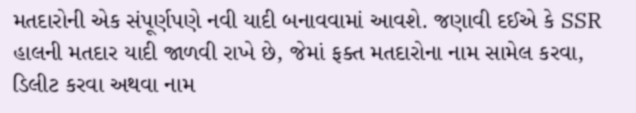મતદારોની એક સંપૂર્ણપણે નવી યાદી બનાવવામાં આવશે. જણાવી દઈએ કે SSR હાલની મતદાર યાદી જાળવી રાખે છે, જેમાં ફક્ત મતદારોના નામ સામેલ કરવા, ડિલીટ કરવા અથવા નામ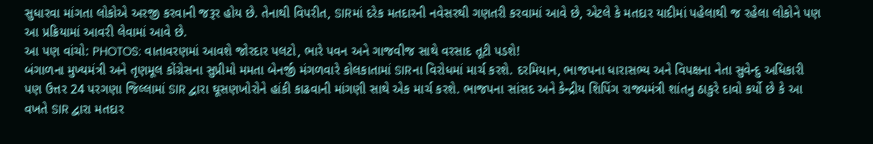સુધારવા માંગતા લોકોએ અરજી કરવાની જરૂર હોય છે. તેનાથી વિપરીત, SIRમાં દરેક મતદારની નવેસરથી ગણતરી કરવામાં આવે છે, એટલે કે મતદાર યાદીમાં પહેલાથી જ રહેલા લોકોને પણ આ પ્રક્રિયામાં આવરી લેવામાં આવે છે.
આ પણ વાંચો: PHOTOS: વાતાવરણમાં આવશે જોરદાર પલટો, ભારે પવન અને ગાજવીજ સાથે વરસાદ તૂટી પડશે!
બંગાળના મુખ્યમંત્રી અને તૃણમૂલ કોંગ્રેસના સુપ્રીમો મમતા બેનર્જી મંગળવારે કોલકાતામાં SIRના વિરોધમાં માર્ચ કરશે. દરમિયાન, ભાજપના ધારાસભ્ય અને વિપક્ષના નેતા સુવેન્દુ અધિકારી પણ ઉત્તર 24 પરગણા જિલ્લામાં SIR દ્વારા ઘૂસણખોરોને હાંકી કાઢવાની માંગણી સાથે એક માર્ચ કરશે. ભાજપના સાંસદ અને કેન્દ્રીય શિપિંગ રાજ્યમંત્રી શાંતનુ ઠાકુરે દાવો કર્યો છે કે આ વખતે SIR દ્વારા મતદાર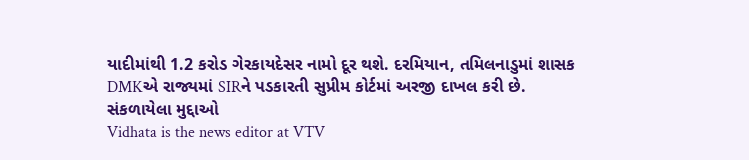યાદીમાંથી 1.2 કરોડ ગેરકાયદેસર નામો દૂર થશે. દરમિયાન, તમિલનાડુમાં શાસક DMKએ રાજ્યમાં SIRને પડકારતી સુપ્રીમ કોર્ટમાં અરજી દાખલ કરી છે.
સંકળાયેલા મુદ્દાઓ
Vidhata is the news editor at VTV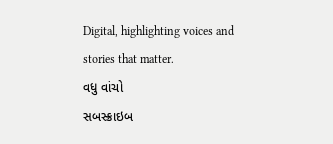Digital, highlighting voices and stories that matter.
વધુ વાંચો
સબસ્ક્રાઇબ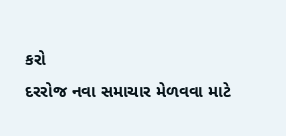કરો
દરરોજ નવા સમાચાર મેળવવા માટે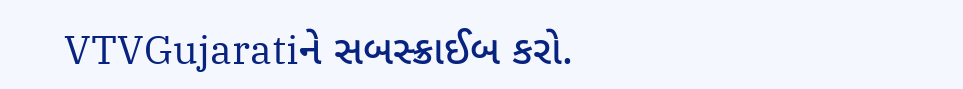VTVGujaratiને સબસ્ક્રાઈબ કરો.